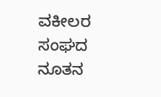ವಕೀಲರ ಸಂಘದ ನೂತನ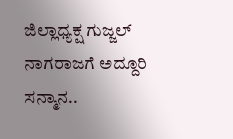ಜಿಲ್ಲಾಧ್ಯಕ್ಷ ಗುಜ್ಜಲ್ ನಾಗರಾಜಗೆ ಅದ್ದೂರಿ ಸನ್ಮಾನ..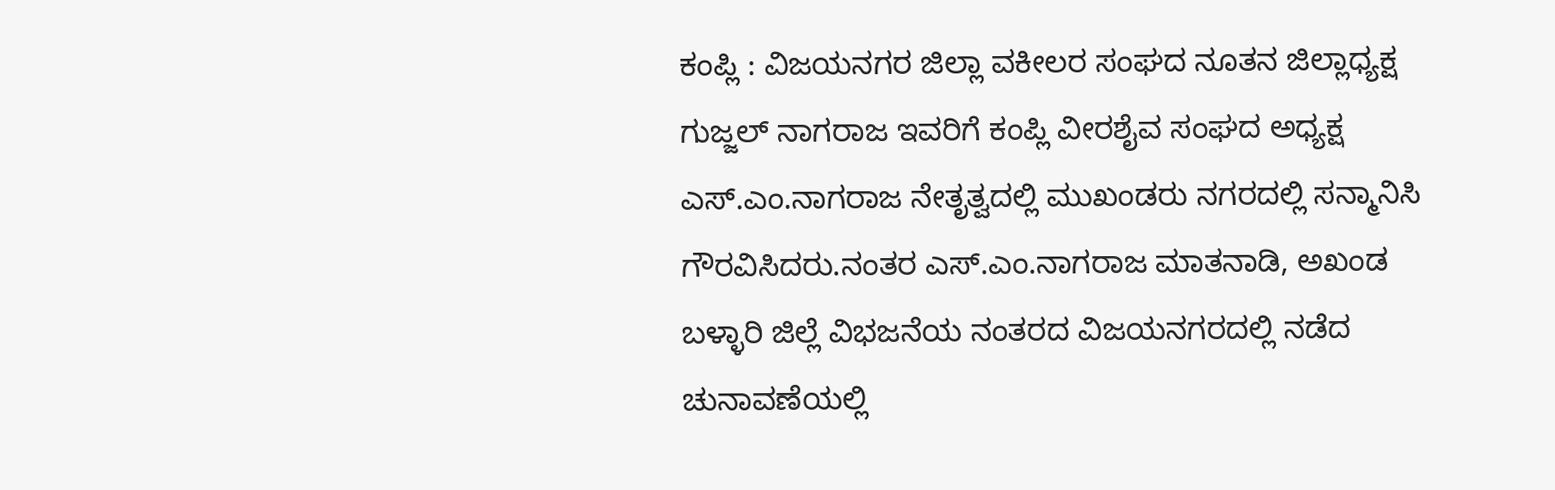ಕಂಪ್ಲಿ : ವಿಜಯನಗರ ಜಿಲ್ಲಾ ವಕೀಲರ ಸಂಘದ ನೂತನ ಜಿಲ್ಲಾಧ್ಯಕ್ಷ ಗುಜ್ಜಲ್ ನಾಗರಾಜ ಇವರಿಗೆ ಕಂಪ್ಲಿ ವೀರಶೈವ ಸಂಘದ ಅಧ್ಯಕ್ಷ ಎಸ್.ಎಂ.ನಾಗರಾಜ ನೇತೃತ್ವದಲ್ಲಿ ಮುಖಂಡರು ನಗರದಲ್ಲಿ ಸನ್ಮಾನಿಸಿ ಗೌರವಿಸಿದರು.ನಂತರ ಎಸ್.ಎಂ.ನಾಗರಾಜ ಮಾತನಾಡಿ, ಅಖಂಡ ಬಳ್ಳಾರಿ ಜಿಲ್ಲೆ ವಿಭಜನೆಯ ನಂತರದ ವಿಜಯನಗರದಲ್ಲಿ ನಡೆದ ಚುನಾವಣೆಯಲ್ಲಿ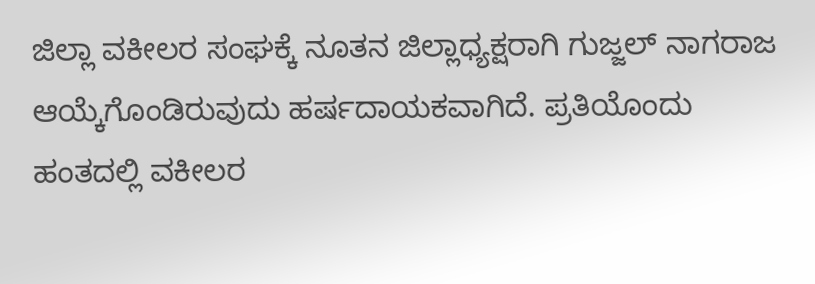ಜಿಲ್ಲಾ ವಕೀಲರ ಸಂಘಕ್ಕೆ ನೂತನ ಜಿಲ್ಲಾಧ್ಯಕ್ಷರಾಗಿ ಗುಜ್ಜಲ್ ನಾಗರಾಜ ಆಯ್ಕೆಗೊಂಡಿರುವುದು ಹರ್ಷದಾಯಕವಾಗಿದೆ. ಪ್ರತಿಯೊಂದು ಹಂತದಲ್ಲಿ ವಕೀಲರ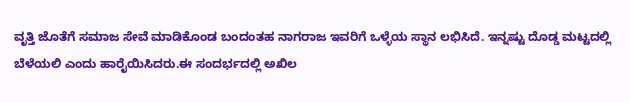ವೃತ್ತಿ ಜೊತೆಗೆ ಸಮಾಜ ಸೇವೆ ಮಾಡಿಕೊಂಡ ಬಂದಂತಹ ನಾಗರಾಜ ಇವರಿಗೆ ಒಳ್ಳೆಯ ಸ್ಥಾನ ಲಭಿಸಿದೆ. ಇನ್ನಷ್ಟು ದೊಡ್ಡ ಮಟ್ಟದಲ್ಲಿ ಬೆಳೆಯಲಿ ಎಂದು ಹಾರೈಯಿಸಿದರು.ಈ ಸಂದರ್ಭದಲ್ಲಿ ಅಖಿಲ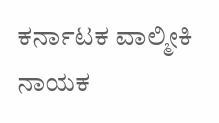ಕರ್ನಾಟಕ ವಾಲ್ಮೀಕಿ ನಾಯಕ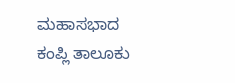ಮಹಾಸಭಾದ ಕಂಪ್ಲಿ ತಾಲೂಕು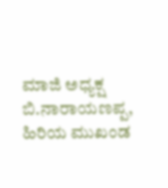ಮಾಜಿ ಅಧ್ಯಕ್ಷ ಬಿ.ನಾರಾಯಣಪ್ಪ, ಹಿರಿಯ ಮುಖಂಡ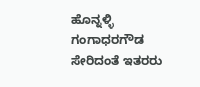ಹೊನ್ನಳ್ಳಿ ಗಂಗಾಧರಗೌಡ ಸೇರಿದಂತೆ ಇತರರು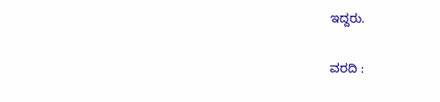ಇದ್ದರು.

ವರದಿ :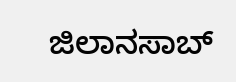ಜಿಲಾನಸಾಬ್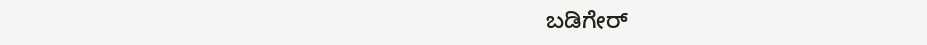ಬಡಿಗೇರ್